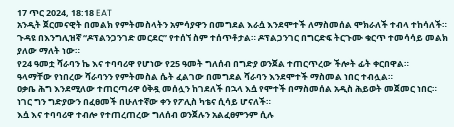17 ጥር 2024, 18:18 EAT
አንዲት ጀርመናዊት በመልክ የምትመስላትን አምሳያዋን በመግደል እራሷ እንደሞተች ለማስመሰል ሞክራለች ተብላ ተከሳለች።
ጉዳዩ በእንግሊዝኛ “ዶፕልንጋንገድ መርደር” የተሰኘ ስም ተሰጥቶታል። ዶፕልጋንገር በግርድፍ ትርጉሙ ቁርጥ ተመሳሳይ መልክ ያለው ማለት ነው።
የ24 ዓመቷ ሻራባን ኬ እና ተባባሪዋ የሆነው የ25 ዓመት ግለሰብ በግድያ ወንጀል ተጠርጥረው ችሎት ፊት ቀርበዋል።
ዓላማቸው የነበረው ሻራባንን የምትመስል ሴት ፈልገው በመግደል ሻራባን እንደሞተች ማስመል ነበር ተብሏል።
ዐቃቤ ሕግ እንደሚለው ተጠርጣሪዋ ዕቅዷ መሰሏን ከገደለች በኋላ እሷ የሞተች በማስመሰል አዲስ ሕይወት መጀመር ነበር።
ነገር ግን ግድያውን በፈፀመች በሁለተኛው ቀን የፖሊስ ካቴና ሲሳይ ሆናለች።
እሷ እና ተባባሪዋ ተብሎ የተጠረጠረው ግለሰብ ወንጀሉን አልፈፀምንም ሲሉ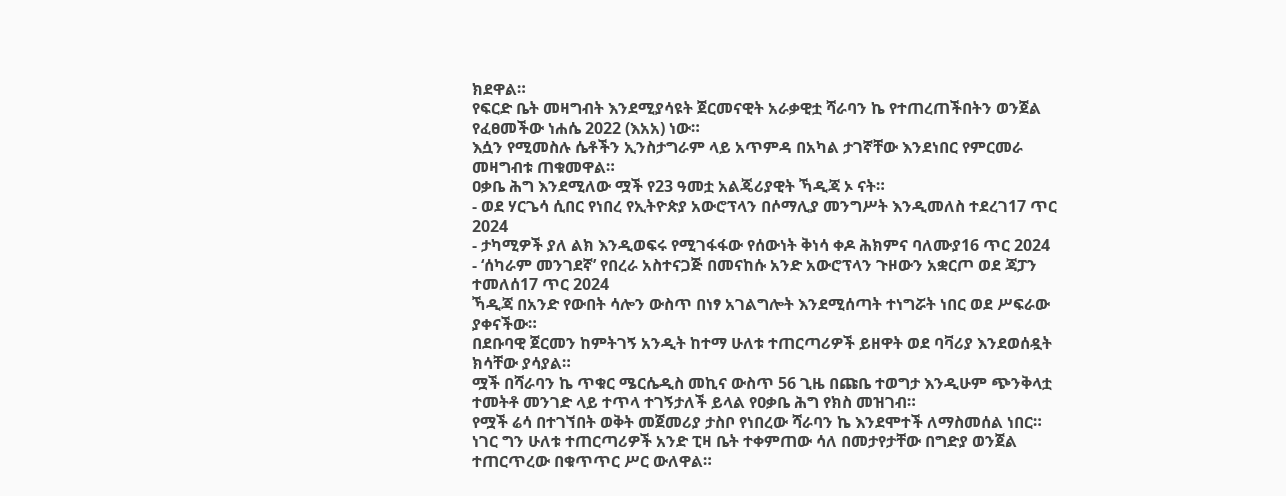ክደዋል።
የፍርድ ቤት መዛግብት እንደሚያሳዩት ጀርመናዊት አራቃዊቷ ሻራባን ኬ የተጠረጠችበትን ወንጀል የፈፀመችው ነሐሴ 2022 (እአአ) ነው።
እሷን የሚመስሉ ሴቶችን ኢንስታግራም ላይ አጥምዳ በአካል ታገኛቸው እንደነበር የምርመራ መዛግብቱ ጠቁመዋል።
ዐቃቤ ሕግ እንደሚለው ሟች የ23 ዓመቷ አልጄሪያዊት ኻዲጃ ኦ ናት።
- ወደ ሃርጌሳ ሲበር የነበረ የኢትዮጵያ አውሮፕላን በሶማሊያ መንግሥት እንዲመለስ ተደረገ17 ጥር 2024
- ታካሚዎች ያለ ልክ እንዲወፍሩ የሚገፋፋው የሰውነት ቅነሳ ቀዶ ሕክምና ባለሙያ16 ጥር 2024
- ‘ሰካራም መንገደኛ’ የበረራ አስተናጋጅ በመናከሱ አንድ አውሮፕላን ጉዞውን አቋርጦ ወደ ጃፓን ተመለሰ17 ጥር 2024
ኻዲጃ በአንድ የውበት ሳሎን ውስጥ በነፃ አገልግሎት እንደሚሰጣት ተነግሯት ነበር ወደ ሥፍራው ያቀናችው።
በደቡባዊ ጀርመን ከምትገኝ አንዲት ከተማ ሁለቱ ተጠርጣሪዎች ይዘዋት ወደ ባቫሪያ እንደወሰዷት ክሳቸው ያሳያል።
ሟች በሻራባን ኬ ጥቁር ሜርሴዲስ መኪና ውስጥ 56 ጊዜ በጩቤ ተወግታ እንዲሁም ጭንቅላቷ ተመትቶ መንገድ ላይ ተጥላ ተገኝታለች ይላል የዐቃቤ ሕግ የክስ መዝገብ።
የሟች ሬሳ በተገኘበት ወቅት መጀመሪያ ታስቦ የነበረው ሻራባን ኬ እንደሞተች ለማስመሰል ነበር።
ነገር ግን ሁለቱ ተጠርጣሪዎች አንድ ፒዛ ቤት ተቀምጠው ሳለ በመታየታቸው በግድያ ወንጀል ተጠርጥረው በቁጥጥር ሥር ውለዋል።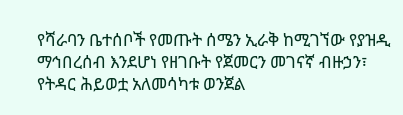የሻራባን ቤተሰቦች የመጡት ሰሜን ኢራቅ ከሚገኘው የያዝዲ ማኅበረሰብ እንደሆነ የዘገቡት የጀመርን መገናኛ ብዙኃን፣ የትዳር ሕይወቷ አለመሳካቱ ወንጀል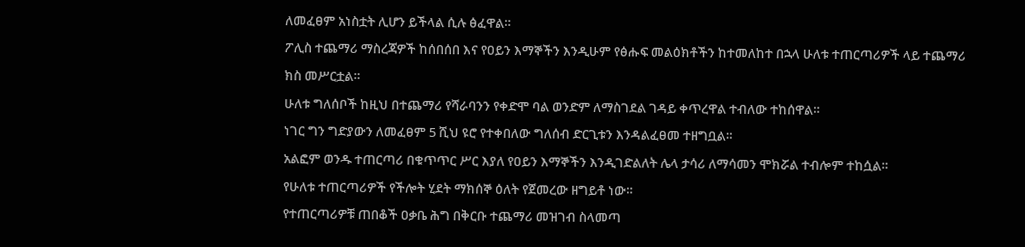ለመፈፀም አነስቷት ሊሆን ይችላል ሲሉ ፅፈዋል።
ፖሊስ ተጨማሪ ማስረጃዎች ከሰበሰበ እና የዐይን እማኞችን እንዲሁም የፅሑፍ መልዕክቶችን ከተመለከተ በኋላ ሁለቱ ተጠርጣሪዎች ላይ ተጨማሪ ክስ መሥርቷል።
ሁለቱ ግለሰቦች ከዚህ በተጨማሪ የሻራባንን የቀድሞ ባል ወንድም ለማስገደል ገዳይ ቀጥረዋል ተብለው ተከሰዋል።
ነገር ግን ግድያውን ለመፈፀም 5 ሺህ ዩሮ የተቀበለው ግለሰብ ድርጊቱን እንዳልፈፀመ ተዘግቧል።
አልፎም ወንዱ ተጠርጣሪ በቁጥጥር ሥር እያለ የዐይን እማኞችን እንዲገድልለት ሌላ ታሳሪ ለማሳመን ሞክሯል ተብሎም ተከሷል።
የሁለቱ ተጠርጣሪዎች የችሎት ሂደት ማክሰኞ ዕለት የጀመረው ዘግይቶ ነው።
የተጠርጣሪዎቹ ጠበቆች ዐቃቤ ሕግ በቅርቡ ተጨማሪ መዝገብ ስላመጣ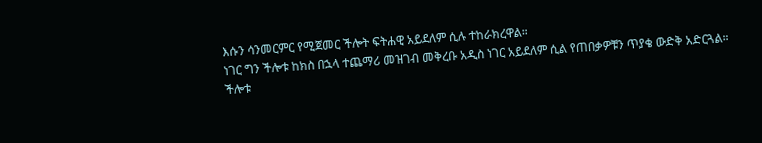እሱን ሳንመርምር የሚጀመር ችሎት ፍትሐዊ አይደለም ሲሉ ተከራክረዋል።
ነገር ግን ችሎቱ ከክስ በኋላ ተጨማሪ መዝገብ መቅረቡ አዲስ ነገር አይደለም ሲል የጠበቃዎቹን ጥያቄ ውድቅ አድርጓል።
ችሎቱ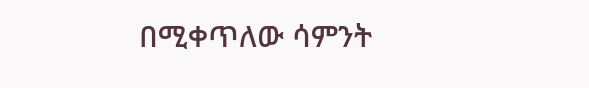በሚቀጥለው ሳምንት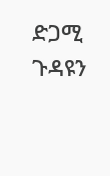ድጋሚ ጉዳዩን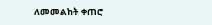ለመመልከት ቀጠሮ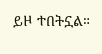ይዞ ተበትኗል።